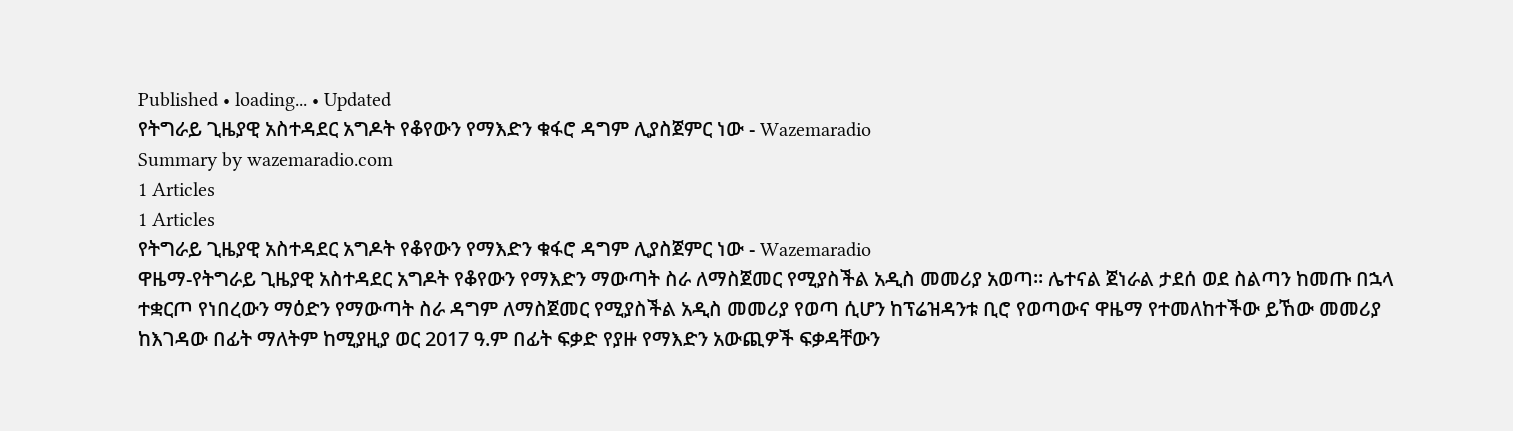Published • loading... • Updated
የትግራይ ጊዜያዊ አስተዳደር አግዶት የቆየውን የማእድን ቁፋሮ ዳግም ሊያስጀምር ነው - Wazemaradio
Summary by wazemaradio.com
1 Articles
1 Articles
የትግራይ ጊዜያዊ አስተዳደር አግዶት የቆየውን የማእድን ቁፋሮ ዳግም ሊያስጀምር ነው - Wazemaradio
ዋዜማ-የትግራይ ጊዜያዊ አስተዳደር አግዶት የቆየውን የማእድን ማውጣት ስራ ለማስጀመር የሚያስችል አዲስ መመሪያ አወጣ፡፡ ሌተናል ጀነራል ታደሰ ወደ ስልጣን ከመጡ በኋላ ተቋርጦ የነበረውን ማዕድን የማውጣት ስራ ዳግም ለማስጀመር የሚያስችል አዲስ መመሪያ የወጣ ሲሆን ከፕሬዝዳንቱ ቢሮ የወጣውና ዋዜማ የተመለከተችው ይኸው መመሪያ ከእገዳው በፊት ማለትም ከሚያዚያ ወር 2017 ዓ.ም በፊት ፍቃድ የያዙ የማእድን አውጪዎች ፍቃዳቸውን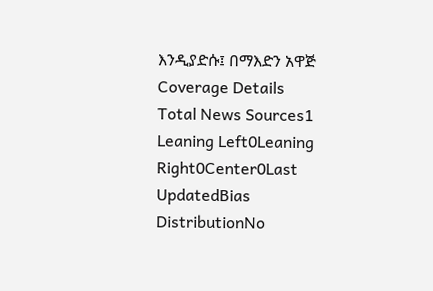እንዲያድሱ፤ በማእድን አዋጅ
Coverage Details
Total News Sources1
Leaning Left0Leaning Right0Center0Last UpdatedBias DistributionNo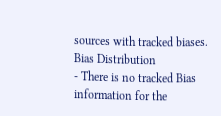sources with tracked biases.
Bias Distribution
- There is no tracked Bias information for the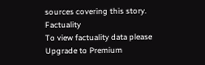sources covering this story.
Factuality
To view factuality data please Upgrade to Premium